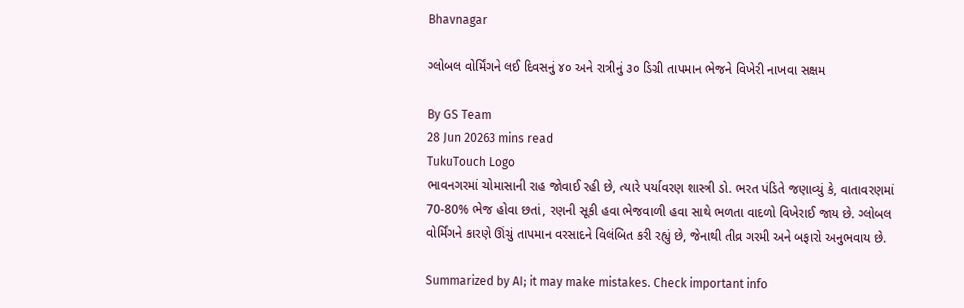Bhavnagar

ગ્લોબલ વોર્મિંગને લઈ દિવસનું ૪૦ અને રાત્રીનું ૩૦ ડિગ્રી તાપમાન ભેજને વિખેરી નાખવા સક્ષમ

By GS Team
28 Jun 20263 mins read
TukuTouch Logo
ભાવનગરમાં ચોમાસાની રાહ જોવાઈ રહી છે, ત્યારે પર્યાવરણ શાસ્ત્રી ડો. ભરત પંડિતે જણાવ્યું કે, વાતાવરણમાં 70-80% ભેજ હોવા છતાં, રણની સૂકી હવા ભેજવાળી હવા સાથે ભળતા વાદળો વિખેરાઈ જાય છે. ગ્લોબલ વોર્મિંગને કારણે ઊંચું તાપમાન વરસાદને વિલંબિત કરી રહ્યું છે, જેનાથી તીવ્ર ગરમી અને બફારો અનુભવાય છે.

Summarized by AI; it may make mistakes. Check important info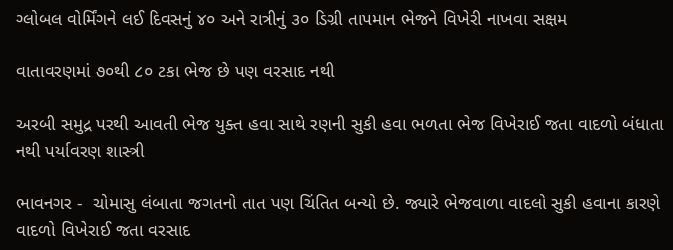ગ્લોબલ વોર્મિંગને લઈ દિવસનું ૪૦ અને રાત્રીનું ૩૦ ડિગ્રી તાપમાન ભેજને વિખેરી નાખવા સક્ષમ

વાતાવરણમાં ૭૦થી ૮૦ ટકા ભેજ છે પણ વરસાદ નથી

અરબી સમુદ્ર પરથી આવતી ભેજ યુક્ત હવા સાથે રણની સુકી હવા ભળતા ભેજ વિખેરાઈ જતા વાદળો બંધાતા નથી પર્યાવરણ શાસ્ત્રી

ભાવનગર -  ચોમાસુ લંબાતા જગતનો તાત પણ ચિંતિત બન્યો છે. જ્યારે ભેજવાળા વાદલો સુકી હવાના કારણે વાદળો વિખેરાઈ જતા વરસાદ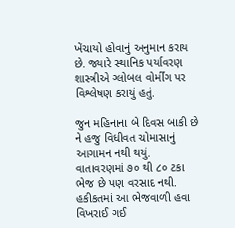ખેંચાયો હોવાનું અનુમાન કરાય છે. જ્યારે સ્થાનિક પર્યાવરણ શાસ્ત્રીએ ગ્લોબલ વોર્મીંગ પર વિશ્લેષણ કરાયું હતું.

જુન મહિનાના બે દિવસ બાકી છે ને હજુ વિધીવત ચોમાસાનું આગામન નથી થયું. વાતાવરણમાં ૭૦ થી ૮૦ ટકા ભેજ છે પણ વરસાદ નથી. હકીકતમાં આ ભેજવાળી હવા વિખરાઈ ગઈ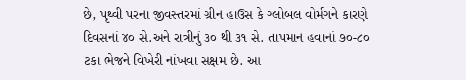છે, પૃથ્વી પરના જીવસ્તરમાં ગ્રીન હાઉસ કે ગ્લોબલ વોર્મગને કારણે દિવસનાં ૪૦ સે.અને રાત્રીનું ૩૦ થી ૩૧ સે. તાપમાન હવાનાં ૭૦-૮૦ ટકા ભેજને વિખેરી નાંખવા સક્ષમ છે. આ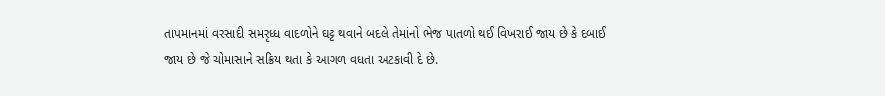તાપમાનમાં વરસાદી સમરૃધ્ધ વાદળોને ઘટ્ટ થવાને બદલે તેમાંનો ભેજ પાતળો થઈ વિખરાઈ જાય છે કે દબાઈ જાય છે જે ચોમાસાને સક્રિય થતા કે આગળ વધતા અટકાવી દે છે.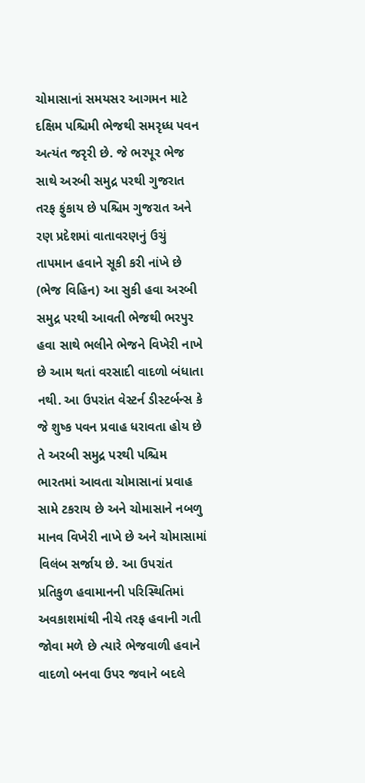ચોમાસાનાં સમયસર આગમન માટે દક્ષિમ પશ્ચિમી ભેજથી સમરૃધ્ધ પવન અત્યંત જરૃરી છે. જે ભરપૂર ભેજ સાથે અરબી સમુદ્ર પરથી ગુજરાત તરફ ફુંકાય છે પશ્ચિમ ગુજરાત અને રણ પ્રદેશમાં વાતાવરણનું ઉચું તાપમાન હવાને સૂકી કરી નાંખે છે (ભેજ વિહિન) આ સુકી હવા અરબી સમુદ્ર પરથી આવતી ભેજથી ભરપુર હવા સાથે ભલીને ભેજને વિખેરી નાખે છે આમ થતાં વરસાદી વાદળો બંધાતા નથી. આ ઉપરાંત વેસ્ટર્ન ડીસ્ટર્બન્સ કે જે શુષ્ક પવન પ્રવાહ ધરાવતા હોય છે તે અરબી સમુદ્ર પરથી પશ્ચિમ ભારતમાં આવતા ચોમાસાનાં પ્રવાહ સામે ટકરાય છે અને ચોમાસાને નબળુ માનવ વિખેરી નાખે છે અને ચોમાસામાં વિલંબ સર્જાય છે. આ ઉપરાંત પ્રતિકુળ હવામાનની પરિસ્થિતિમાં અવકાશમાંથી નીચે તરફ હવાની ગતી જોવા મળે છે ત્યારે ભેજવાળી હવાને વાદળો બનવા ઉપર જવાને બદલે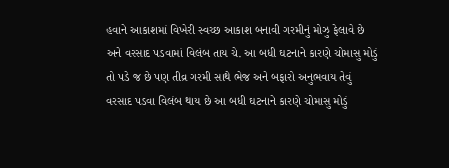હવાને આકાશમાં વિખેરી સ્વચ્છ આકાશ બનાવી ગરમીનું મોઝુ ફેલાવે છે અને વરસાદ પડવામાં વિલંબ તાય ચે. આ બધી ઘટનાને કારણે ચોમાસુ મોડું તો પડે જ છે પણ તીવ્ર ગરમી સાથે ભેજ અને બફારો અનુભવાય તેવું વરસાદ પડવા વિલંબ થાય છે આ બધી ઘટનાને કારણે ચોમાસુ મોડું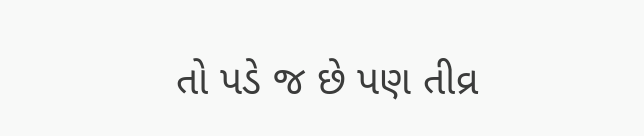તો પડે જ છે પણ તીવ્ર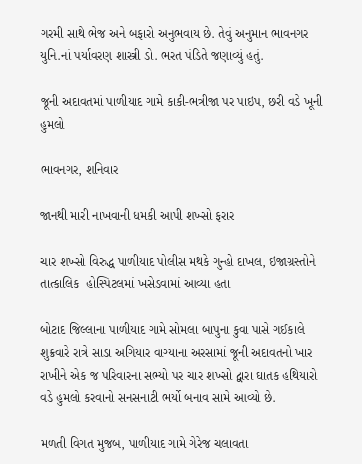ગરમી સાથે ભેજ અને બફારો અનુભવાય છે. તેવું અનુમાન ભાવનગર યુનિ.નાં પર્યાવરણ શાસ્ત્રી ડો. ભરત પંડિતે જણાવ્યું હતું.

જૂની અદાવતમાં પાળીયાદ ગામે કાકી-ભત્રીજા પર પાઇપ, છરી વડે ખૂની હુમલો

ભાવનગર, શનિવાર

જાનથી મારી નાખવાની ધમકી આપી શખ્સો ફરાર

ચાર શખ્સો વિરુદ્ધ પાળીયાદ પોલીસ મથકે ગુન્હો દાખલ, ઇજાગ્રસ્તોને તાત્કાલિક  હોસ્પિટલમાં ખસેડવામાં આવ્યા હતા

બોટાદ જિલ્લાના પાળીયાદ ગામે સોમલા બાપુના કુવા પાસે ગઈકાલે શુક્રવારે રાત્રે સાડા અગિયાર વાગ્યાના અરસામાં જૂની અદાવતનો ખાર રાખીને એક જ પરિવારના સભ્યો પર ચાર શખ્સો દ્વારા ઘાતક હથિયારો વડે હુમલો કરવાનો સનસનાટી ભર્યો બનાવ સામે આવ્યો છે.

મળતી વિગત મુજબ, પાળીયાદ ગામે ગેરેજ ચલાવતા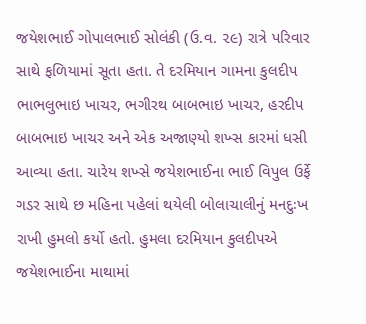જયેશભાઈ ગોપાલભાઈ સોલંકી (ઉ.વ. ૨૯) રાત્રે પરિવાર સાથે ફળિયામાં સૂતા હતા. તે દરમિયાન ગામના કુલદીપ ભાભલુભાઇ ખાચર, ભગીરથ બાબભાઇ ખાચર, હરદીપ બાબભાઇ ખાચર અને એક અજાણ્યો શખ્સ કારમાં ધસી આવ્યા હતા. ચારેય શખ્સે જયેશભાઈના ભાઈ વિપુલ ઉર્ફે ગડર સાથે છ મહિના પહેલાં થયેલી બોલાચાલીનું મનદુઃખ રાખી હુમલો કર્યો હતો. હુમલા દરમિયાન કુલદીપએ જયેશભાઈના માથામાં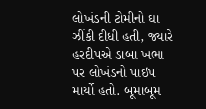લોખંડની ટોમીનો ઘા ઝીંકી દીધી હતી, જ્યારે હરદીપએ ડાબા ખભા પર લોખંડનો પાઇપ માર્યો હતો. બૂમાબૂમ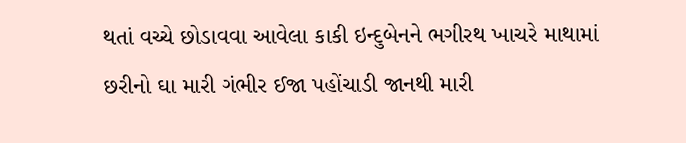થતાં વચ્ચે છોડાવવા આવેલા કાકી ઇન્દુબેનને ભગીરથ ખાચરે માથામાં છરીનો ઘા મારી ગંભીર ઈજા પહોંચાડી જાનથી મારી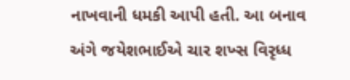નાખવાની ધમકી આપી હતી. આ બનાવ અંગે જયેશભાઈએ ચાર શખ્સ વિરૃધ્ધ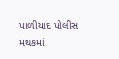પાળીયાદ પોલીસ મથકમાં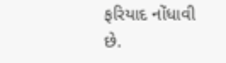ફરિયાદ નોંધાવી છે.